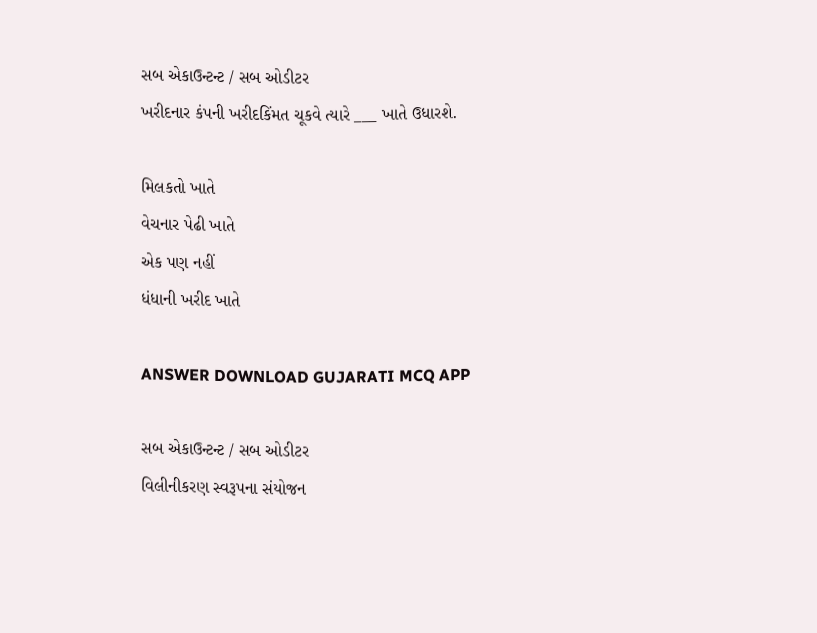સબ એકાઉન્ટન્ટ / સબ ઓડીટર
ખરીદનાર કંપની ખરીદકિંમત ચૂકવે ત્યારે ___ ખાતે ઉધારશે.

મિલકતો ખાતે
વેચનાર પેઢી ખાતે
એક પણ નહીં
ધંધાની ખરીદ ખાતે

ANSWER DOWNLOAD GUJARATI MCQ APP

સબ એકાઉન્ટન્ટ / સબ ઓડીટર
વિલીનીકરણ સ્વરૂપના સંયોજન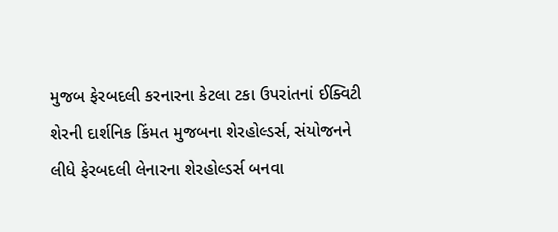મુજબ ફેરબદલી કરનારના કેટલા ટકા ઉપરાંતનાં ઈક્વિટી શેરની દાર્શનિક કિંમત મુજબના શેરહોલ્ડર્સ, સંયોજનને લીધે ફેરબદલી લેનારના શેરહોલ્ડર્સ બનવા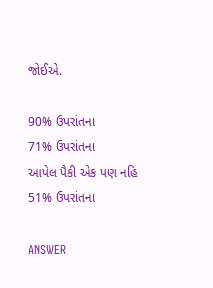જોઈએ.

90% ઉપરાંતના
71% ઉપરાંતના
આપેલ પૈકી એક પણ નહિ
51% ઉપરાંતના

ANSWER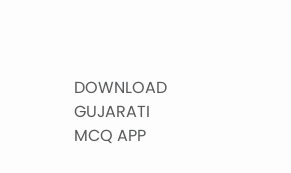DOWNLOAD GUJARATI MCQ APP